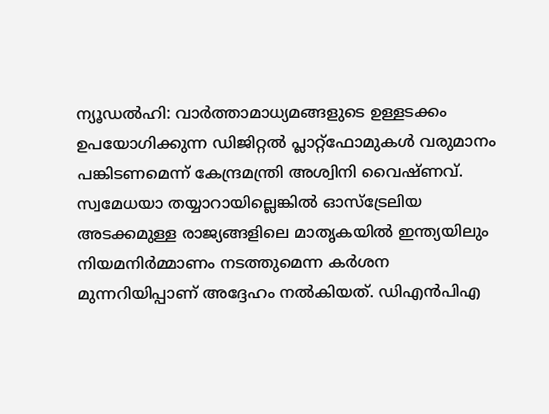ന്യൂഡൽഹി: വാർത്താമാധ്യമങ്ങളുടെ ഉള്ളടക്കം ഉപയോഗിക്കുന്ന ഡിജിറ്റൽ പ്ലാറ്റ്ഫോമുകൾ വരുമാനം പങ്കിടണമെന്ന് കേന്ദ്രമന്ത്രി അശ്വിനി വൈഷ്ണവ്. സ്വമേധയാ തയ്യാറായില്ലെങ്കിൽ ഓസ്ട്രേലിയ അടക്കമുള്ള രാജ്യങ്ങളിലെ മാതൃകയിൽ ഇന്ത്യയിലും നിയമനിർമ്മാണം നടത്തുമെന്ന കർശന മുന്നറിയിപ്പാണ് അദ്ദേഹം നൽകിയത്. ഡിഎൻപിഎ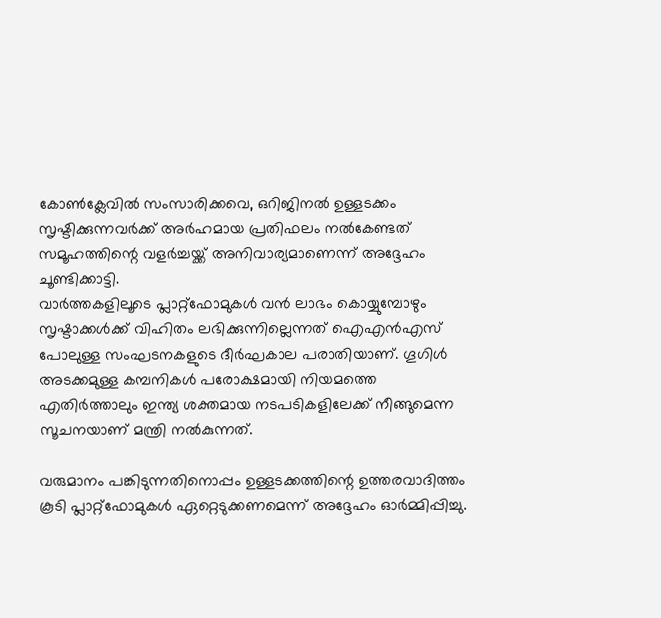കോൺക്ലേവിൽ സംസാരിക്കവെ, ഒറിജിനൽ ഉള്ളടക്കം സൃഷ്ടിക്കുന്നവർക്ക് അർഹമായ പ്രതിഫലം നൽകേണ്ടത് സമൂഹത്തിന്റെ വളർച്ചയ്ക്ക് അനിവാര്യമാണെന്ന് അദ്ദേഹം ചൂണ്ടിക്കാട്ടി.
വാർത്തകളിലൂടെ പ്ലാറ്റ്ഫോമുകൾ വൻ ലാഭം കൊയ്യുമ്പോഴും സൃഷ്ടാക്കൾക്ക് വിഹിതം ലഭിക്കുന്നില്ലെന്നത് ഐഎൻഎസ് പോലുള്ള സംഘടനകളുടെ ദീർഘകാല പരാതിയാണ്. ഗൂഗിൾ അടക്കമുള്ള കമ്പനികൾ പരോക്ഷമായി നിയമത്തെ എതിർത്താലും ഇന്ത്യ ശക്തമായ നടപടികളിലേക്ക് നീങ്ങുമെന്ന സൂചനയാണ് മന്ത്രി നൽകുന്നത്.

വരുമാനം പങ്കിടുന്നതിനൊപ്പം ഉള്ളടക്കത്തിന്റെ ഉത്തരവാദിത്തം കൂടി പ്ലാറ്റ്ഫോമുകൾ ഏറ്റെടുക്കണമെന്ന് അദ്ദേഹം ഓർമ്മിപ്പിച്ചു.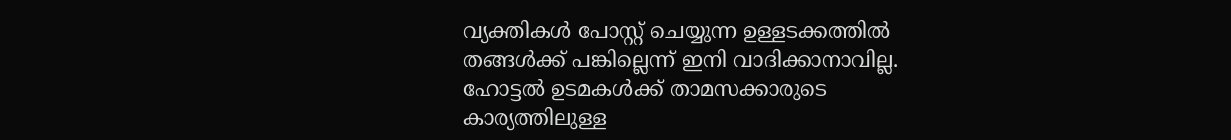വ്യക്തികൾ പോസ്റ്റ് ചെയ്യുന്ന ഉള്ളടക്കത്തിൽ തങ്ങൾക്ക് പങ്കില്ലെന്ന് ഇനി വാദിക്കാനാവില്ല. ഹോട്ടൽ ഉടമകൾക്ക് താമസക്കാരുടെ കാര്യത്തിലുള്ള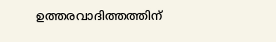ഉത്തരവാദിത്തത്തിന്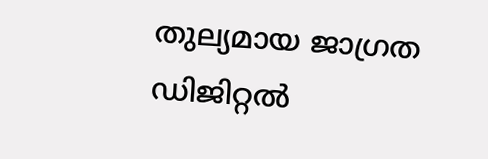തുല്യമായ ജാഗ്രത ഡിജിറ്റൽ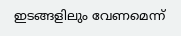ഇടങ്ങളിലും വേണമെന്ന്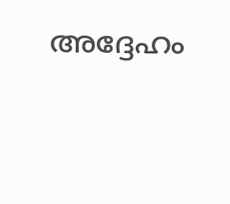അദ്ദേഹം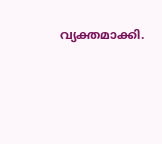വ്യക്തമാക്കി.